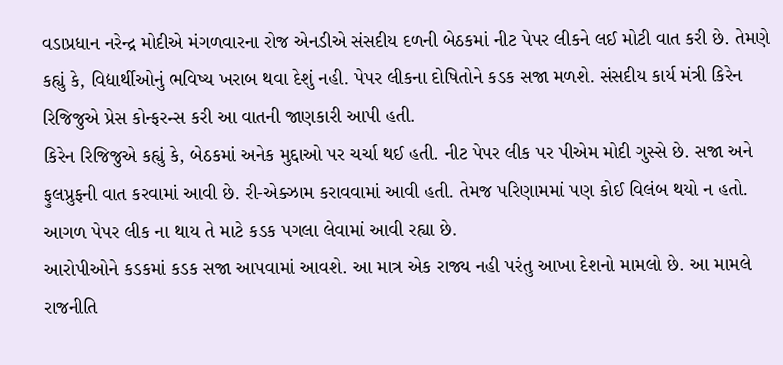વડાપ્રધાન નરેન્દ્ર મોદીએ મંગળવારના રોજ એનડીએ સંસદીય દળની બેઠકમાં નીટ પેપર લીકને લઈ મોટી વાત કરી છે. તેમણે કહ્યું કે, વિદ્યાર્થીઓનું ભવિષ્ય ખરાબ થવા દેશું નહી. પેપર લીકના દોષિતોને કડક સજા મળશે. સંસદીય કાર્ય મંત્રી કિરેન રિજિજુએ પ્રેસ કોન્ફરન્સ કરી આ વાતની જાણકારી આપી હતી.
કિરેન રિજિજુએ કહ્યું કે, બેઠકમાં અનેક મુદ્દાઓ પર ચર્ચા થઈ હતી. નીટ પેપર લીક પર પીએમ મોદી ગુસ્સે છે. સજા અને ફુલપ્રુફની વાત કરવામાં આવી છે. રી-એક્ઝામ કરાવવામાં આવી હતી. તેમજ પરિણામમાં પણ કોઈ વિલંબ થયો ન હતો. આગળ પેપર લીક ના થાય તે માટે કડક પગલા લેવામાં આવી રહ્યા છે.
આરોપીઓને કડકમાં કડક સજા આપવામાં આવશે. આ માત્ર એક રાજ્ય નહી પરંતુ આખા દેશનો મામલો છે. આ મામલે રાજનીતિ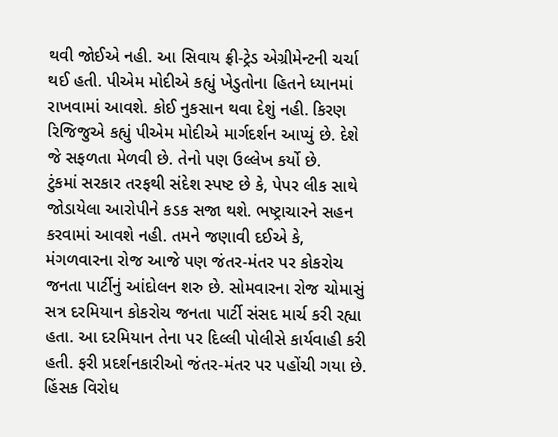થવી જોઈએ નહી. આ સિવાય ફ્રી-ટ્રેડ એગ્રીમેન્ટની ચર્ચા થઈ હતી. પીએમ મોદીએ કહ્યું ખેડુતોના હિતને ધ્યાનમાં રાખવામાં આવશે. કોઈ નુકસાન થવા દેશું નહી. કિરણ રિજિજુએ કહ્યું પીએમ મોદીએ માર્ગદર્શન આપ્યું છે. દેશે જે સફળતા મેળવી છે. તેનો પણ ઉલ્લેખ કર્યો છે.
ટુંકમાં સરકાર તરફથી સંદેશ સ્પષ્ટ છે કે, પેપર લીક સાથે જોડાયેલા આરોપીને કડક સજા થશે. ભષ્ટ્રાચારને સહન કરવામાં આવશે નહી. તમને જણાવી દઈએ કે, મંગળવારના રોજ આજે પણ જંતર-મંતર પર કોકરોચ જનતા પાર્ટીનું આંદોલન શરુ છે. સોમવારના રોજ ચોમાસું સત્ર દરમિયાન કોકરોચ જનતા પાર્ટી સંસદ માર્ચ કરી રહ્યા હતા. આ દરમિયાન તેના પર દિલ્લી પોલીસે કાર્યવાહી કરી હતી. ફરી પ્રદર્શનકારીઓ જંતર-મંતર પર પહોંચી ગયા છે.
હિંસક વિરોધ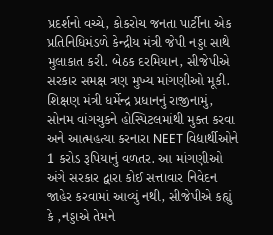પ્રદર્શનો વચ્ચે, કોકરોચ જનતા પાર્ટીના એક પ્રતિનિધિમંડળે કેન્દ્રીય મંત્રી જેપી નડ્ડા સાથે મુલાકાત કરી. બેઠક દરમિયાન, સીજેપીએ સરકાર સમક્ષ ત્રણ મુખ્ય માંગણીઓ મૂકી. શિક્ષણ મંત્રી ધર્મેન્દ્ર પ્રધાનનું રાજીનામું, સોનમ વાંગચુકને હોસ્પિટલમાંથી મુક્ત કરવા અને આત્મહત્યા કરનારા NEET વિદ્યાર્થીઓને 1 કરોડ રૂપિયાનું વળતર. આ માંગણીઓ અંગે સરકાર દ્વારા કોઈ સત્તાવાર નિવેદન જાહેર કરવામાં આવ્યું નથી, સીજેપીએ કહ્યું કે ,નડ્ડાએ તેમને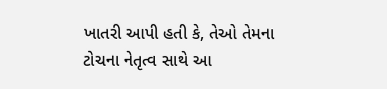ખાતરી આપી હતી કે, તેઓ તેમના ટોચના નેતૃત્વ સાથે આ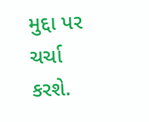મુદ્દા પર ચર્ચા કરશે.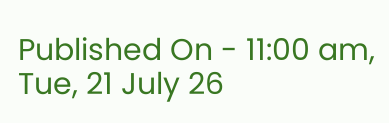Published On - 11:00 am, Tue, 21 July 26